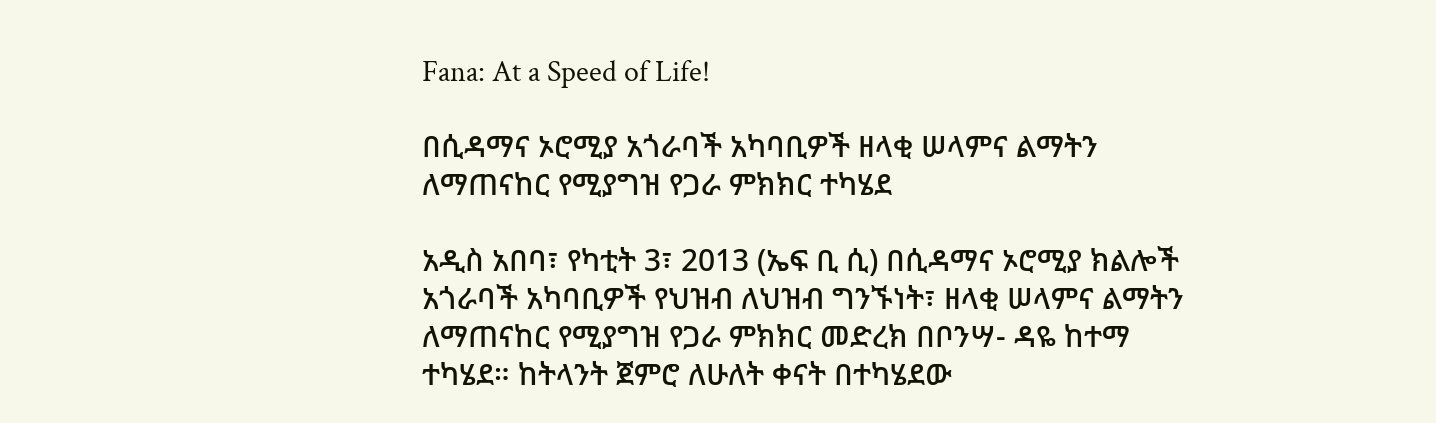Fana: At a Speed of Life!

በሲዳማና ኦሮሚያ አጎራባች አካባቢዎች ዘላቂ ሠላምና ልማትን ለማጠናከር የሚያግዝ የጋራ ምክክር ተካሄደ

አዲስ አበባ፣ የካቲት 3፣ 2013 (ኤፍ ቢ ሲ) በሲዳማና ኦሮሚያ ክልሎች አጎራባች አካባቢዎች የህዝብ ለህዝብ ግንኙነት፣ ዘላቂ ሠላምና ልማትን ለማጠናከር የሚያግዝ የጋራ ምክክር መድረክ በቦንሣ- ዳዬ ከተማ ተካሄደ። ከትላንት ጀምሮ ለሁለት ቀናት በተካሄደው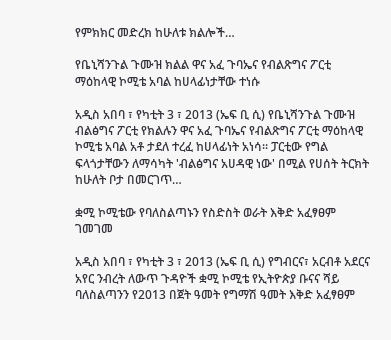የምክክር መድረክ ከሁለቱ ክልሎች…

የቤኒሻንጉል ጉሙዝ ክልል ዋና አፈ ጉባኤና የብልጽግና ፖርቲ ማዕከላዊ ኮሚቴ አባል ከሀላፊነታቸው ተነሱ

አዲስ አበባ ፣ የካቲት 3 ፣ 2013 (ኤፍ ቢ ሲ) የቤኒሻንጉል ጉሙዝ ብልፅግና ፖርቲ የክልሉን ዋና አፈ ጉባኤና የብልጽግና ፖርቲ ማዕከላዊ ኮሚቴ አባል አቶ ታደለ ተረፈ ከሀላፊነት አነሳ። ፓርቲው የግል ፍላጎታቸውን ለማሳካት 'ብልፅግና አሀዳዊ ነው' በሚል የሀሰት ትርክት ከሁለት ቦታ በመርገጥ…

ቋሚ ኮሚቴው የባለስልጣኑን የስድስት ወራት እቅድ አፈፃፀም ገመገመ

አዲስ አበባ ፣ የካቲት 3 ፣ 2013 (ኤፍ ቢ ሲ) የግብርና፣ አርብቶ አደርና አየር ንብረት ለውጥ ጉዳዮች ቋሚ ኮሚቴ የኢትዮጵያ ቡናና ሻይ ባለስልጣንን የ2013 በጀት ዓመት የግማሽ ዓመት እቅድ አፈፃፀም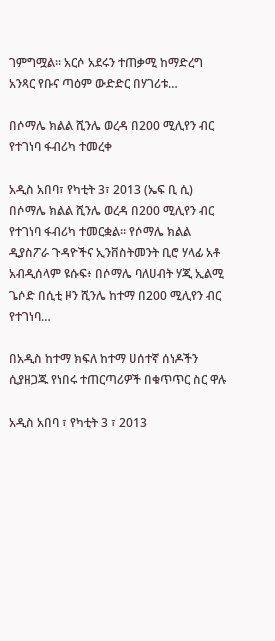ገምግሟል፡፡ አርሶ አደሩን ተጠቃሚ ከማድረግ አንጻር የቡና ጣዕም ውድድር በሃገሪቱ…

በሶማሌ ክልል ሺንሌ ወረዳ በ200 ሚሊየን ብር የተገነባ ፋብሪካ ተመረቀ

አዲስ አበባ፣ የካቲት 3፣ 2013 (ኤፍ ቢ ሲ) በሶማሌ ክልል ሺንሌ ወረዳ በ200 ሚሊየን ብር የተገነባ ፋብሪካ ተመርቋል፡፡ የሶማሌ ክልል ዲያስፖራ ጉዳዮችና ኢንቨስትመንት ቢሮ ሃላፊ አቶ አብዲሰላም ዩሱፍ፥ በሶማሌ ባለሀብት ሃጂ ኢልሚ ጌሶድ በሲቲ ዞን ሺንሌ ከተማ በ200 ሚሊየን ብር የተገነባ…

በአዲስ ከተማ ክፍለ ከተማ ሀሰተኛ ሰነዶችን ሲያዘጋጁ የነበሩ ተጠርጣሪዎች በቁጥጥር ስር ዋሉ

አዲስ አበባ ፣ የካቲት 3 ፣ 2013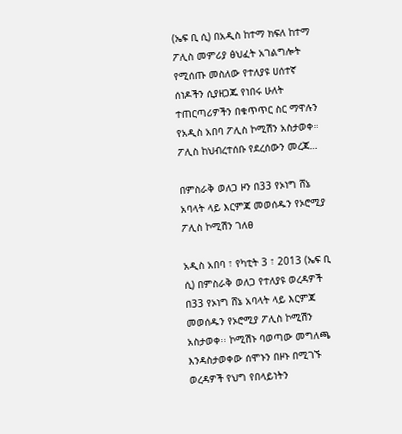(ኤፍ ቢ ሲ) በአዲስ ከተማ ክፍለ ከተማ ፖሊስ መምሪያ ፅህፈት አገልግሎት የሚሰጡ መስለው የተለያዩ ሀሰተኛ ሰነዶችን ሲያዘጋጁ የነበሩ ሁለት ተጠርጣሪዎችን በቁጥጥር ስር ማዋሉን የአዲስ አበባ ፖሊስ ኮሚሽን አስታወቀ። ፖሊስ ከህብረተሰቡ የደረሰውን መረጃ…

በምስራቅ ወለጋ ዞን በ33 የኦነግ ሸኔ አባላት ላይ እርምጃ መወሰዱን የኦሮሚያ ፖሊስ ኮሚሽን ገለፀ

አዲስ አበባ ፣ የካቲት 3 ፣ 2013 (ኤፍ ቢ ሲ) በምስራቅ ወለጋ የተለያዩ ወረዳዎች በ33 የኦነግ ሸኔ አባላት ላይ እርምጃ መወሰዱን የኦሮሚያ ፖሊስ ኮሚሽን አስታወቀ፡፡ ኮሚሽኑ ባወጣው መግለጫ እንዳስታወቀው ሰሞኑን በዞኑ በሚገኙ ወረዳዎች የህግ የበላይነትን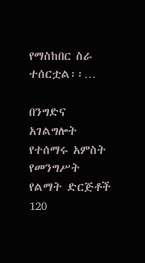የማስከበር ስራ ተሰርቷል፡፡…

በንግድና አገልግሎት የተሰማሩ አምስት የመንግሥት የልማት ድርጅቶች 120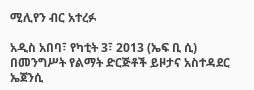ሚሊየን ብር አተረፉ

አዲስ አበባ፣ የካቲት 3፣ 2013 (ኤፍ ቢ ሲ) በመንግሥት የልማት ድርጅቶች ይዞታና አስተዳደር ኤጀንሲ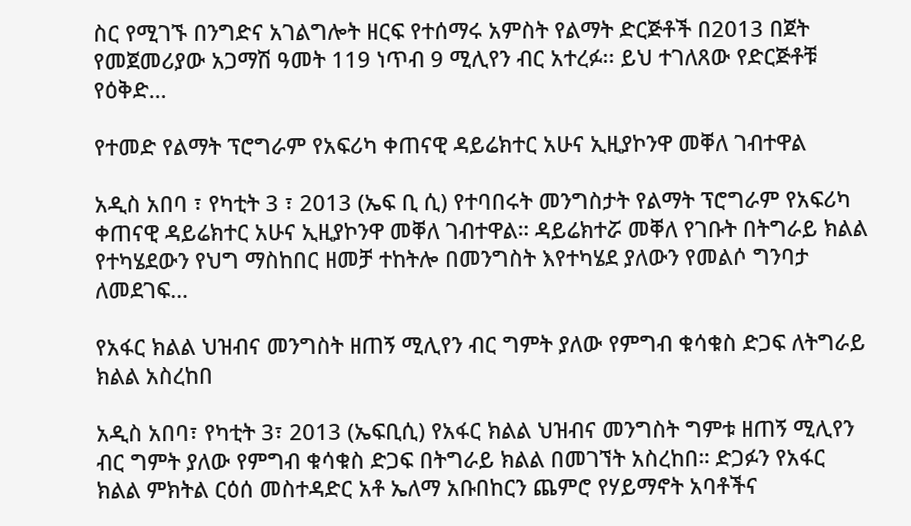ስር የሚገኙ በንግድና አገልግሎት ዘርፍ የተሰማሩ አምስት የልማት ድርጅቶች በ2013 በጀት የመጀመሪያው አጋማሽ ዓመት 119 ነጥብ 9 ሚሊየን ብር አተረፉ፡፡ ይህ ተገለጸው የድርጅቶቹ የዕቅድ…

የተመድ የልማት ፕሮግራም የአፍሪካ ቀጠናዊ ዳይሬክተር አሁና ኢዚያኮንዋ መቐለ ገብተዋል

አዲስ አበባ ፣ የካቲት 3 ፣ 2013 (ኤፍ ቢ ሲ) የተባበሩት መንግስታት የልማት ፕሮግራም የአፍሪካ ቀጠናዊ ዳይሬክተር አሁና ኢዚያኮንዋ መቐለ ገብተዋል። ዳይሬክተሯ መቐለ የገቡት በትግራይ ክልል የተካሄደውን የህግ ማስከበር ዘመቻ ተከትሎ በመንግስት እየተካሄደ ያለውን የመልሶ ግንባታ ለመደገፍ…

የአፋር ክልል ህዝብና መንግስት ዘጠኝ ሚሊየን ብር ግምት ያለው የምግብ ቁሳቁስ ድጋፍ ለትግራይ ክልል አስረከበ

አዲስ አበባ፣ የካቲት 3፣ 2013 (ኤፍቢሲ) የአፋር ክልል ህዝብና መንግስት ግምቱ ዘጠኝ ሚሊየን ብር ግምት ያለው የምግብ ቁሳቁስ ድጋፍ በትግራይ ክልል በመገኘት አስረከበ። ድጋፉን የአፋር ክልል ምክትል ርዕሰ መስተዳድር አቶ ኤለማ አቡበከርን ጨምሮ የሃይማኖት አባቶችና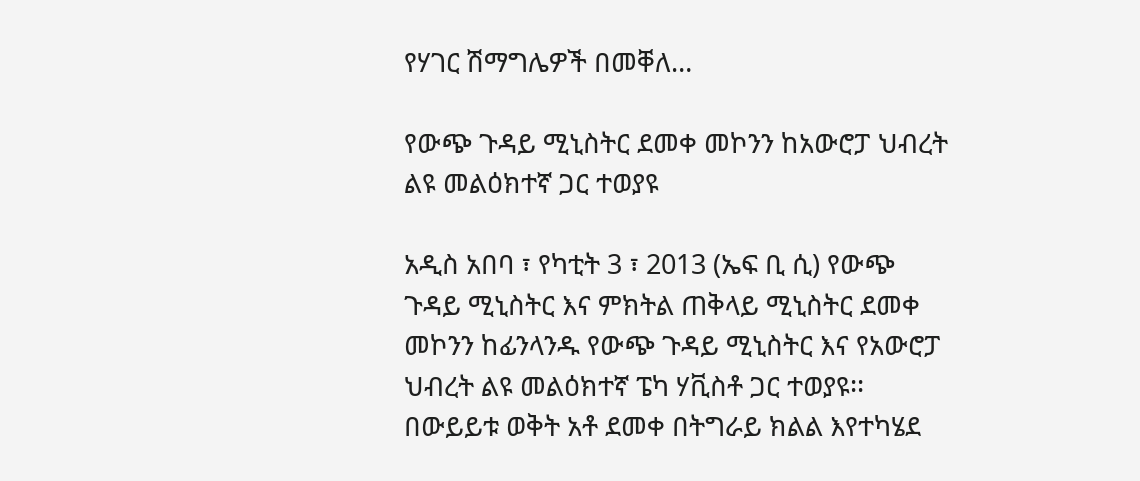የሃገር ሽማግሌዎች በመቐለ…

የውጭ ጉዳይ ሚኒስትር ደመቀ መኮንን ከአውሮፓ ህብረት ልዩ መልዕክተኛ ጋር ተወያዩ

አዲስ አበባ ፣ የካቲት 3 ፣ 2013 (ኤፍ ቢ ሲ) የውጭ ጉዳይ ሚኒስትር እና ምክትል ጠቅላይ ሚኒስትር ደመቀ መኮንን ከፊንላንዱ የውጭ ጉዳይ ሚኒስትር እና የአውሮፓ ህብረት ልዩ መልዕክተኛ ፔካ ሃቪስቶ ጋር ተወያዩ፡፡ በውይይቱ ወቅት አቶ ደመቀ በትግራይ ክልል እየተካሄደ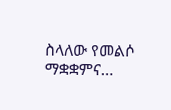ስላለው የመልሶ ማቋቋምና…